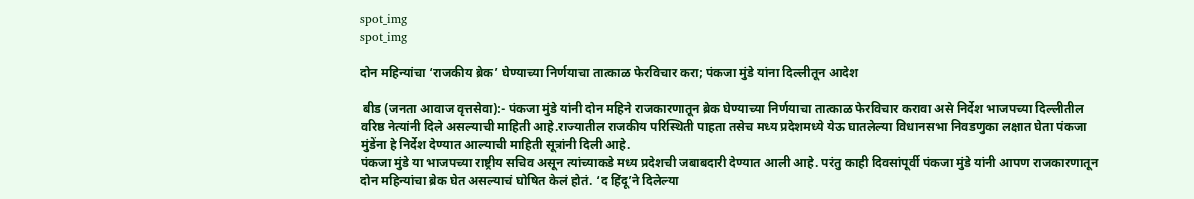spot_img
spot_img

दोन महिन्यांचा ‘राजकीय ब्रेक’ घेण्याच्या निर्णयाचा तात्काळ फेरविचार करा; पंकजा मुंडे यांना दिल्लीतून आदेश

 बीड (जनता आवाज वृत्तसेवा):- पंकजा मुंडे यांनी दोन महिने राजकारणातून ब्रेक घेण्याच्या निर्णयाचा तात्काळ फेरविचार करावा असे निर्देश भाजपच्या दिल्लीतील वरिष्ठ नेत्यांनी दिले असल्याची माहिती आहे.राज्यातील राजकीय परिस्थिती पाहता तसेच मध्य प्रदेशमध्ये येऊ घातलेल्या विधानसभा निवडणुका लक्षात घेता पंकजा मुंडेंना हे निर्देश देण्यात आल्याची माहिती सूत्रांनी दिली आहे.
पंकजा मुंडे या भाजपच्या राष्ट्रीय सचिव असून त्यांच्याकडे मध्य प्रदेशची जबाबदारी देण्यात आली आहे. परंतु काही दिवसांपूर्वी पंकजा मुंडे यांनी आपण राजकारणातून दोन महिन्यांचा ब्रेक घेत असल्याचं घोषित केलं होतं. ‘द हिंदू’ने दिलेल्या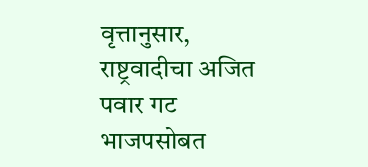वृत्तानुसार, राष्ट्रवादीचा अजित पवार गट भाजपसोबत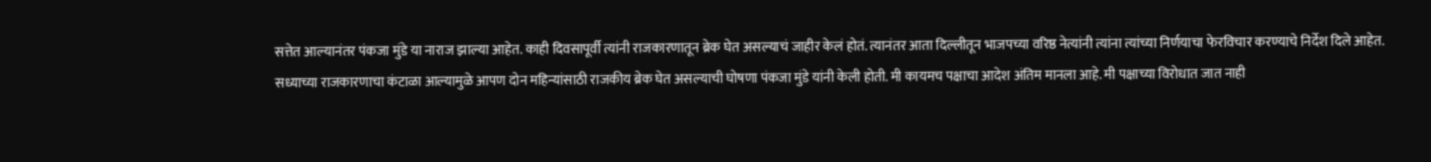सत्तेत आल्यानंतर पंकजा मुंडे या नाराज झाल्या आहेत. काही दिवसापूर्वी त्यांनी राजकारणातून ब्रेक घेत असल्याचं जाहीर केलं होतं. त्यानंतर आता दिल्लीतून भाजपच्या वरिष्ठ नेत्यांनी त्यांना त्यांच्या निर्णयाचा फेरविचार करण्याचे निर्देश दिले आहेत.
सध्याच्या राजकारणाचा कंटाळा आल्यामुळे आपण दोन महिन्यांसाठी राजकीय ब्रेक घेत असल्याची घोषणा पंकजा मुंडे यांनी केली होती. मी कायमच पक्षाचा आदेश अंतिम मानला आहे. मी पक्षाच्या विरोधात जात नाही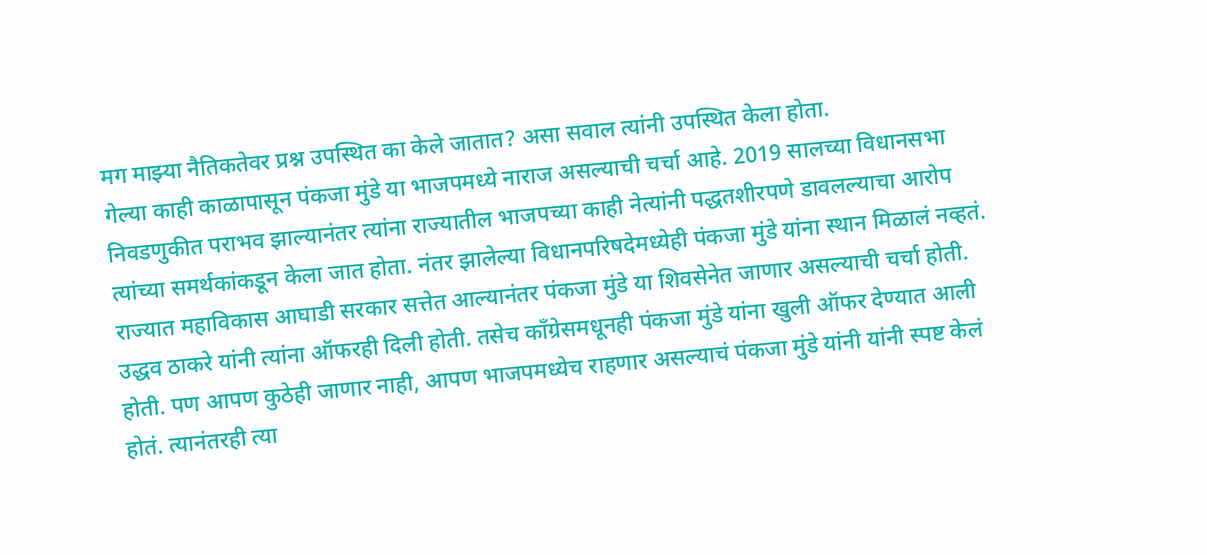मग माझ्या नैतिकतेवर प्रश्न उपस्थित का केले जातात? असा सवाल त्यांनी उपस्थित केला होता.
गेल्या काही काळापासून पंकजा मुंडे या भाजपमध्ये नाराज असल्याची चर्चा आहे. 2019 सालच्या विधानसभा निवडणुकीत पराभव झाल्यानंतर त्यांना राज्यातील भाजपच्या काही नेत्यांनी पद्धतशीरपणे डावलल्याचा आरोप त्यांच्या समर्थकांकडून केला जात होता. नंतर झालेल्या विधानपरिषदेमध्येही पंकजा मुंडे यांना स्थान मिळालं नव्हतं.
राज्यात महाविकास आघाडी सरकार सत्तेत आल्यानंतर पंकजा मुंडे या शिवसेनेत जाणार असल्याची चर्चा होती. उद्धव ठाकरे यांनी त्यांना ऑफरही दिली होती. तसेच काँग्रेसमधूनही पंकजा मुंडे यांना खुली ऑफर देण्यात आली होती. पण आपण कुठेही जाणार नाही, आपण भाजपमध्येच राहणार असल्याचं पंकजा मुंडे यांनी यांनी स्पष्ट केलं होतं. त्यानंतरही त्या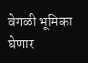वेगळी भूमिका घेणार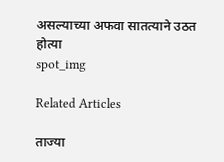असल्याच्या अफवा सातत्याने उठत होत्या
spot_img

Related Articles

ताज्या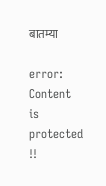बातम्या

error: Content is protected !!